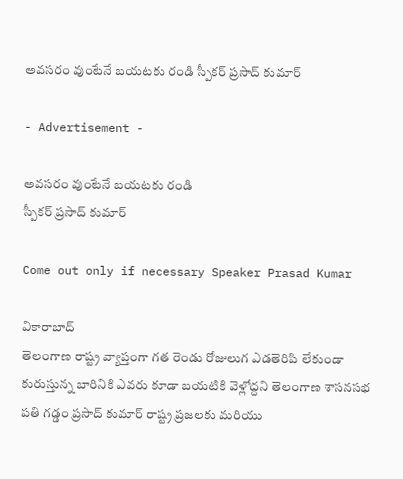అవసరం వుంటేనే బయటకు రండి స్పీకర్ ప్రసాద్ కుమార్

- Advertisement -

అవసరం వుంటేనే బయటకు రండి
స్పీకర్ ప్రసాద్ కుమార్

Come out only if necessary Speaker Prasad Kumar

వికారాబాద్
తెలంగాణ రాష్ట్ర వ్యాప్తంగా గత రెండు రోజులుగ ఎడతెరిపి లేకుండా కురుస్తున్న బారినికి ఎవరు కూడా బయటికి వెళ్లోద్దని తెలంగాణ శాసనసభ పతి గడ్డం ప్రసాద్ కుమార్ రాష్ట్ర ప్రజలకు మరియు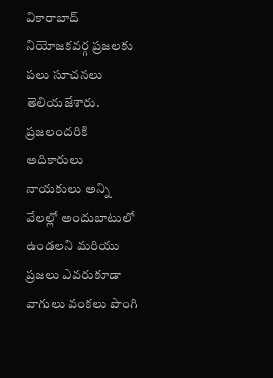వికారాబాద్ నియోజకవర్గ ప్రజలకు పలు సూచనలు తెలియజేశారు. ప్రజలందరికి అదికారులు నాయకులు అన్ని వేలల్లో అందుబాటులో ఉండలని మరియు ప్రజలు ఎవరుకూడా వాగులు వంకలు పొంగి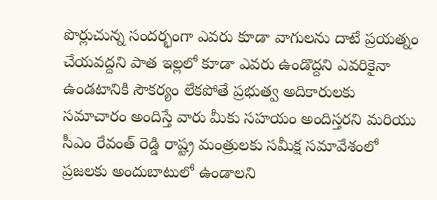పొర్లుచున్న సందర్భంగా ఎవరు కూడా వాగులను దాటే ప్రయత్నం చేయవద్దని పాత ఇల్లలో కూడా ఎవరు ఉండొద్దని ఎవరికైనా ఉండటానికి సౌకర్యం లేకపోతే ప్రభుత్వ అదికారులకు సమాచారం అందిస్తే వారు మీకు సహయం అందిస్తరని మరియు సీఎం రేవంత్ రెడ్డి రాష్ట్ర మంత్రులకు సమీక్ష సమావేశంలో ప్రజలకు అందుబాటులో ఉండాలని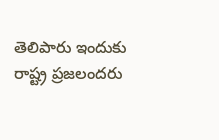తెలిపారు ఇందుకు     రాష్ట్ర ప్రజలందరు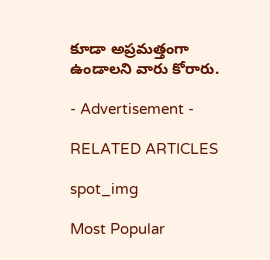కూడా అప్రమత్తంగా ఉండాలని వారు కోరారు.

- Advertisement -

RELATED ARTICLES

spot_img

Most Popular